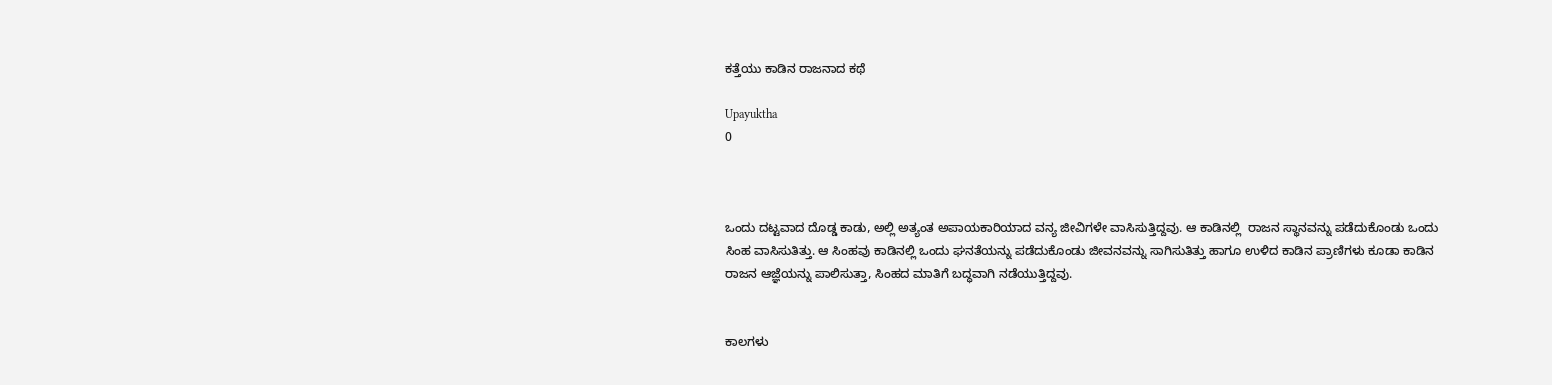ಕತ್ತೆಯು ಕಾಡಿನ ರಾಜನಾದ ಕಥೆ

Upayuktha
0



ಒಂದು ದಟ್ಟವಾದ ದೊಡ್ಡ ಕಾಡು, ಅಲ್ಲಿ ಅತ್ಯಂತ ಅಪಾಯಕಾರಿಯಾದ ವನ್ಯ ಜೀವಿಗಳೇ ವಾಸಿಸುತ್ತಿದ್ದವು. ಆ ಕಾಡಿನಲ್ಲಿ  ರಾಜನ ಸ್ಥಾನವನ್ನು ಪಡೆದುಕೊಂಡು ಒಂದು ಸಿಂಹ ವಾಸಿಸುತಿತ್ತು. ಆ ಸಿಂಹವು ಕಾಡಿನಲ್ಲಿ ಒಂದು ಘನತೆಯನ್ನು ಪಡೆದುಕೊಂಡು ಜೀವನವನ್ನು ಸಾಗಿಸುತಿತ್ತು ಹಾಗೂ ಉಳಿದ ಕಾಡಿನ ಪ್ರಾಣಿಗಳು ಕೂಡಾ ಕಾಡಿನ ರಾಜನ ಆಜ್ಞೆಯನ್ನು ಪಾಲಿಸುತ್ತಾ, ಸಿಂಹದ ಮಾತಿಗೆ ಬದ್ಧವಾಗಿ ನಡೆಯುತ್ತಿದ್ದವು.


ಕಾಲಗಳು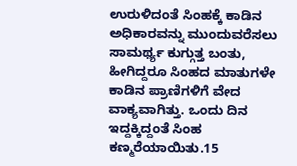ಉರುಳಿದಂತೆ ಸಿಂಹಕ್ಕೆ ಕಾಡಿನ ಅಧಿಕಾರವನ್ನು ಮುಂದುವರೆಸಲು ಸಾಮರ್ಥ್ಯ ಕುಗ್ಗುತ್ತ ಬಂತು, ಹೀಗಿದ್ದರೂ ಸಿಂಹದ ಮಾತುಗಳೇ ಕಾಡಿನ ಪ್ರಾಣಿಗಳಿಗೆ ವೇದ ವಾಕ್ಯವಾಗಿತ್ತು. ಒಂದು ದಿನ ಇದ್ದಕ್ಕಿದ್ದಂತೆ ಸಿಂಹ ಕಣ್ಮರೆಯಾಯಿತು.15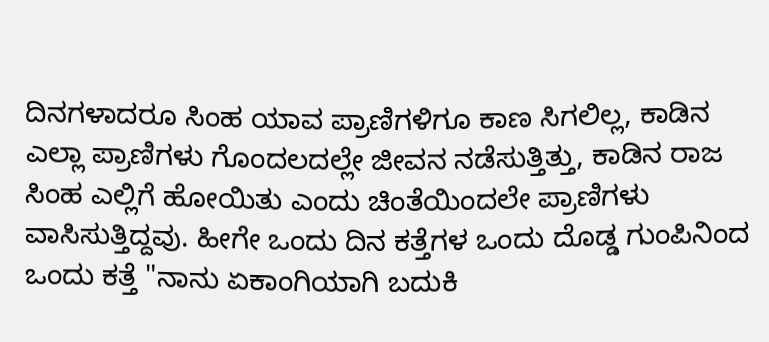ದಿನಗಳಾದರೂ ಸಿಂಹ ಯಾವ ಪ್ರಾಣಿಗಳಿಗೂ ಕಾಣ ಸಿಗಲಿಲ್ಲ, ಕಾಡಿನ ಎಲ್ಲಾ ಪ್ರಾಣಿಗಳು ಗೊಂದಲದಲ್ಲೇ ಜೀವನ ನಡೆಸುತ್ತಿತ್ತು, ಕಾಡಿನ ರಾಜ ಸಿಂಹ ಎಲ್ಲಿಗೆ ಹೋಯಿತು ಎಂದು ಚಿಂತೆಯಿಂದಲೇ ಪ್ರಾಣಿಗಳು ವಾಸಿಸುತ್ತಿದ್ದವು. ಹೀಗೇ ಒಂದು ದಿನ ಕತ್ತೆಗಳ ಒಂದು ದೊಡ್ಡ ಗುಂಪಿನಿಂದ ಒಂದು ಕತ್ತೆ "ನಾನು ಏಕಾಂಗಿಯಾಗಿ ಬದುಕಿ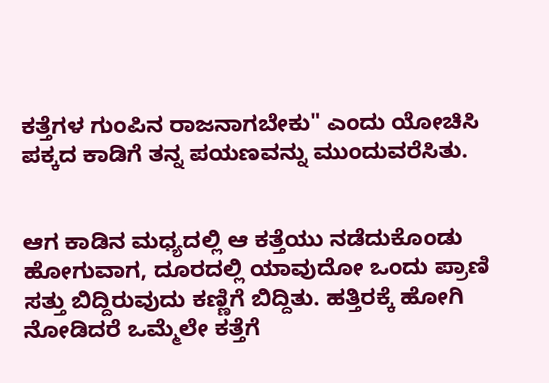ಕತ್ತೆಗಳ ಗುಂಪಿನ ರಾಜನಾಗಬೇಕು" ಎಂದು ಯೋಚಿಸಿ ಪಕ್ಕದ ಕಾಡಿಗೆ ತನ್ನ ಪಯಣವನ್ನು ಮುಂದುವರೆಸಿತು.


ಆಗ ಕಾಡಿನ ಮಧ್ಯದಲ್ಲಿ ಆ ಕತ್ತೆಯು ನಡೆದುಕೊಂಡು ಹೋಗುವಾಗ, ದೂರದಲ್ಲಿ ಯಾವುದೋ ಒಂದು ಪ್ರಾಣಿ ಸತ್ತು ಬಿದ್ದಿರುವುದು ಕಣ್ಣಿಗೆ ಬಿದ್ದಿತು. ಹತ್ತಿರಕ್ಕೆ ಹೋಗಿ ನೋಡಿದರೆ ಒಮ್ಮೆಲೇ ಕತ್ತೆಗೆ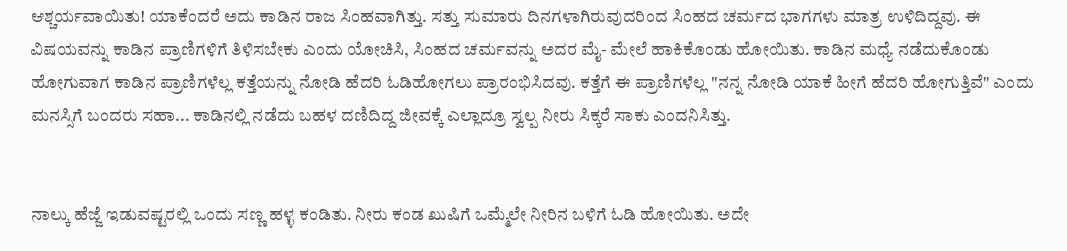ಆಶ್ಚರ್ಯವಾಯಿತು! ಯಾಕೆಂದರೆ ಅದು ಕಾಡಿನ ರಾಜ ಸಿಂಹವಾಗಿತ್ತು. ಸತ್ತು ಸುಮಾರು ದಿನಗಳಾಗಿರುವುದರಿಂದ ಸಿಂಹದ ಚರ್ಮದ ಭಾಗಗಳು ಮಾತ್ರ ಉಳಿದಿದ್ದವು. ಈ ವಿಷಯವನ್ನು ಕಾಡಿನ ಪ್ರಾಣಿಗಳಿಗೆ ತಿಳಿಸಬೇಕು ಎಂದು ಯೋಚಿಸಿ, ಸಿಂಹದ ಚರ್ಮವನ್ನು ಅದರ ಮೈ- ಮೇಲೆ ಹಾಕಿಕೊಂಡು ಹೋಯಿತು. ಕಾಡಿನ ಮಧ್ಯೆ ನಡೆದುಕೊಂಡು ಹೋಗುವಾಗ ಕಾಡಿನ ಪ್ರಾಣಿಗಳೆಲ್ಲ ಕತ್ತೆಯನ್ನು ನೋಡಿ ಹೆದರಿ ಓಡಿಹೋಗಲು ಪ್ರಾರಂಭಿಸಿದವು. ಕತ್ತೆಗೆ ಈ ಪ್ರಾಣಿಗಳೆಲ್ಲ "ನನ್ನ ನೋಡಿ ಯಾಕೆ ಹೀಗೆ ಹೆದರಿ ಹೋಗುತ್ತಿವೆ" ಎಂದು ಮನಸ್ಸಿಗೆ ಬಂದರು ಸಹಾ... ಕಾಡಿನಲ್ಲಿ ನಡೆದು ಬಹಳ ದಣಿದಿದ್ದ ಜೀವಕ್ಕೆ ಎಲ್ಲಾದ್ರೂ ಸ್ವಲ್ಪ ನೀರು ಸಿಕ್ಕರೆ ಸಾಕು ಎಂದನಿಸಿತ್ತು.


ನಾಲ್ಕು ಹೆಜ್ಜೆ ಇಡುವಷ್ಟರಲ್ಲಿ ಒಂದು ಸಣ್ಣ ಹಳ್ಳ ಕಂಡಿತು. ನೀರು ಕಂಡ ಖುಷಿಗೆ ಒಮ್ಮೆಲೇ ನೀರಿನ ಬಳಿಗೆ ಓಡಿ ಹೋಯಿತು. ಅದೇ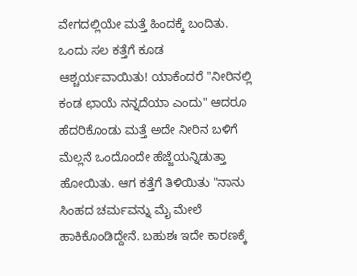ವೇಗದಲ್ಲಿಯೇ ಮತ್ತೆ ಹಿಂದಕ್ಕೆ ಬಂದಿತು. ಒಂದು ಸಲ ಕತ್ತೆಗೆ ಕೂಡ ಆಶ್ಚರ್ಯವಾಯಿತು! ಯಾಕೆಂದರೆ "ನೀರಿನಲ್ಲಿ ಕಂಡ ಛಾಯೆ ನನ್ನದೆಯಾ ಎಂದು" ಆದರೂ ಹೆದರಿಕೊಂಡು ಮತ್ತೆ ಅದೇ ನೀರಿನ ಬಳಿಗೆ ಮೆಲ್ಲನೆ ಒಂದೊಂದೇ ಹೆಜ್ಜೆಯನ್ನಿಡುತ್ತಾ ಹೋಯಿತು. ಆಗ ಕತ್ತೆಗೆ ತಿಳಿಯಿತು "ನಾನು ಸಿಂಹದ ಚರ್ಮವನ್ನು ಮೈ ಮೇಲೆ ಹಾಕಿಕೊಂಡಿದ್ದೇನೆ. ಬಹುಶಃ ಇದೇ ಕಾರಣಕ್ಕೆ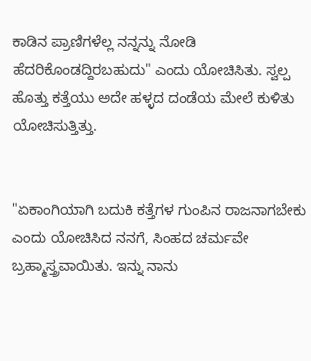ಕಾಡಿನ ಪ್ರಾಣಿಗಳೆಲ್ಲ ನನ್ನನ್ನು ನೋಡಿ ಹೆದರಿಕೊಂಡದ್ದಿರಬಹುದು" ಎಂದು ಯೋಚಿಸಿತು. ಸ್ವಲ್ಪ ಹೊತ್ತು ಕತ್ತೆಯು ಅದೇ ಹಳ್ಳದ ದಂಡೆಯ ಮೇಲೆ ಕುಳಿತು ಯೋಚಿಸುತ್ತಿತ್ತು.


"ಏಕಾಂಗಿಯಾಗಿ ಬದುಕಿ ಕತ್ತೆಗಳ ಗುಂಪಿನ ರಾಜನಾಗಬೇಕು ಎಂದು ಯೋಚಿಸಿದ ನನಗೆ, ಸಿಂಹದ ಚರ್ಮವೇ ಬ್ರಹ್ಮಾಸ್ತ್ರವಾಯಿತು. ಇನ್ನು ನಾನು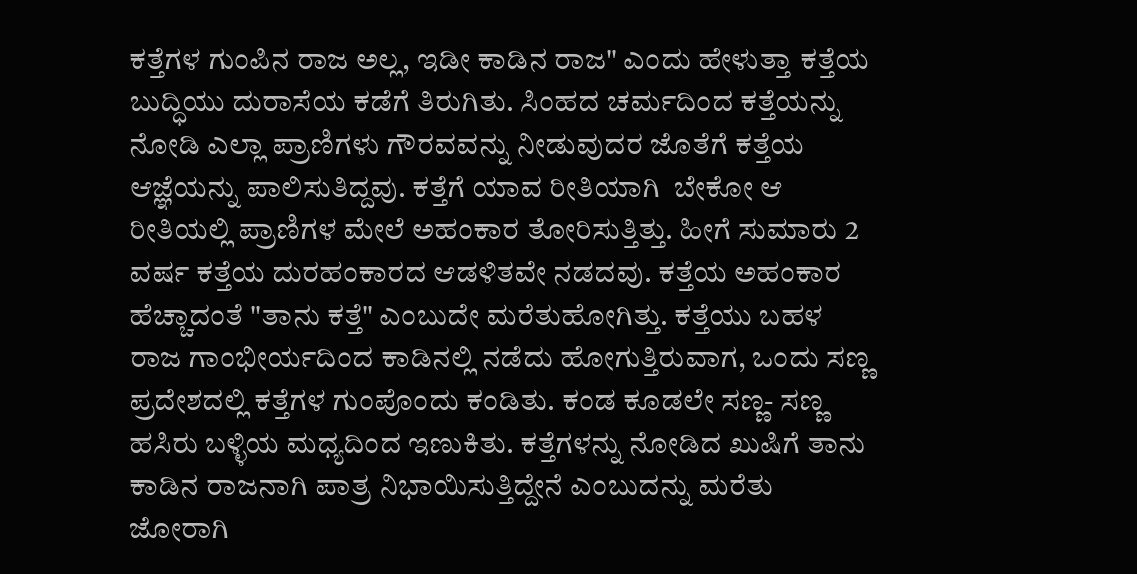ಕತ್ತೆಗಳ ಗುಂಪಿನ ರಾಜ ಅಲ್ಲ, ಇಡೀ ಕಾಡಿನ ರಾಜ" ಎಂದು ಹೇಳುತ್ತಾ ಕತ್ತೆಯ ಬುದ್ಧಿಯು ದುರಾಸೆಯ ಕಡೆಗೆ ತಿರುಗಿತು. ಸಿಂಹದ ಚರ್ಮದಿಂದ ಕತ್ತೆಯನ್ನು ನೋಡಿ ಎಲ್ಲಾ ಪ್ರಾಣಿಗಳು ಗೌರವವನ್ನು ನೀಡುವುದರ ಜೊತೆಗೆ ಕತ್ತೆಯ ಆಜ್ಞೆಯನ್ನು ಪಾಲಿಸುತಿದ್ದವು. ಕತ್ತೆಗೆ ಯಾವ ರೀತಿಯಾಗಿ  ಬೇಕೋ ಆ ರೀತಿಯಲ್ಲಿ ಪ್ರಾಣಿಗಳ ಮೇಲೆ ಅಹಂಕಾರ ತೋರಿಸುತ್ತಿತ್ತು. ಹೀಗೆ ಸುಮಾರು 2 ವರ್ಷ ಕತ್ತೆಯ ದುರಹಂಕಾರದ ಆಡಳಿತವೇ ನಡದವು. ಕತ್ತೆಯ ಅಹಂಕಾರ ಹೆಚ್ಚಾದಂತೆ "ತಾನು ಕತ್ತೆ" ಎಂಬುದೇ ಮರೆತುಹೋಗಿತ್ತು. ಕತ್ತೆಯು ಬಹಳ ರಾಜ ಗಾಂಭೀರ್ಯದಿಂದ ಕಾಡಿನಲ್ಲಿ ನಡೆದು ಹೋಗುತ್ತಿರುವಾಗ, ಒಂದು ಸಣ್ಣ ಪ್ರದೇಶದಲ್ಲಿ ಕತ್ತೆಗಳ ಗುಂಪೊಂದು ಕಂಡಿತು. ಕಂಡ ಕೂಡಲೇ ಸಣ್ಣ- ಸಣ್ಣ ಹಸಿರು ಬಳ್ಳಿಯ ಮಧ್ಯದಿಂದ ಇಣುಕಿತು. ಕತ್ತೆಗಳನ್ನು ನೋಡಿದ ಖುಷಿಗೆ ತಾನು ಕಾಡಿನ ರಾಜನಾಗಿ ಪಾತ್ರ ನಿಭಾಯಿಸುತ್ತಿದ್ದೇನೆ ಎಂಬುದನ್ನು ಮರೆತು ಜೋರಾಗಿ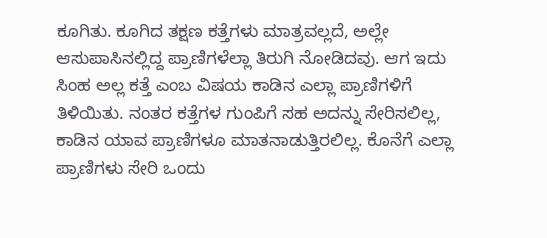ಕೂಗಿತು. ಕೂಗಿದ ತಕ್ಷಣ ಕತ್ತೆಗಳು ಮಾತ್ರವಲ್ಲದೆ, ಅಲ್ಲೇ ಆಸುಪಾಸಿನಲ್ಲಿದ್ದ ಪ್ರಾಣಿಗಳೆಲ್ಲಾ ತಿರುಗಿ ನೋಡಿದವು. ಆಗ ಇದು ಸಿಂಹ ಅಲ್ಲ ಕತ್ತೆ ಎಂಬ ವಿಷಯ ಕಾಡಿನ ಎಲ್ಲಾ ಪ್ರಾಣಿಗಳಿಗೆ ತಿಳಿಯಿತು. ನಂತರ ಕತ್ತೆಗಳ ಗುಂಪಿಗೆ ಸಹ ಅದನ್ನು ಸೇರಿಸಲಿಲ್ಲ, ಕಾಡಿನ ಯಾವ ಪ್ರಾಣಿಗಳೂ ಮಾತನಾಡುತ್ತಿರಲಿಲ್ಲ. ಕೊನೆಗೆ ಎಲ್ಲಾ ಪ್ರಾಣಿಗಳು ಸೇರಿ ಒಂದು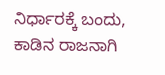ನಿರ್ಧಾರಕ್ಕೆ ಬಂದು, ಕಾಡಿನ ರಾಜನಾಗಿ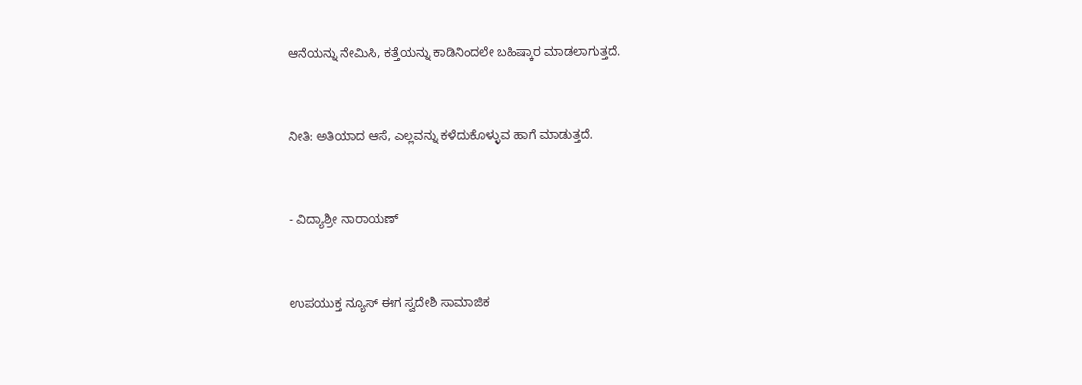ಆನೆಯನ್ನು ನೇಮಿಸಿ, ಕತ್ತೆಯನ್ನು ಕಾಡಿನಿಂದಲೇ ಬಹಿಷ್ಕಾರ ಮಾಡಲಾಗುತ್ತದೆ.


ನೀತಿ: ಅತಿಯಾದ ಆಸೆ, ಎಲ್ಲವನ್ನು ಕಳೆದುಕೊಳ್ಳುವ ಹಾಗೆ ಮಾಡುತ್ತದೆ.


- ವಿದ್ಯಾಶ್ರೀ ನಾರಾಯಣ್


ಉಪಯುಕ್ತ ನ್ಯೂಸ್ ಈಗ ಸ್ವದೇಶಿ ಸಾಮಾಜಿಕ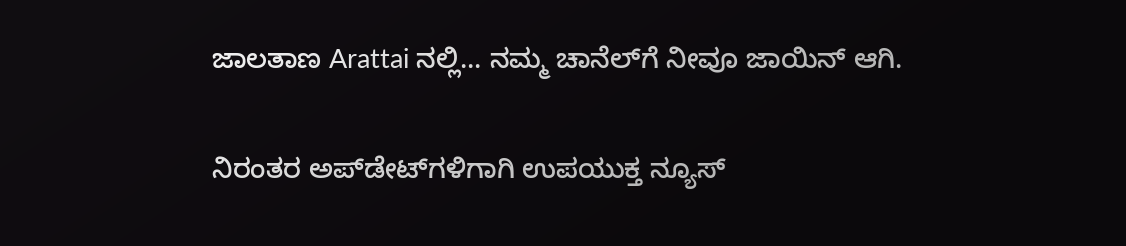ಜಾಲತಾಣ Arattai ನಲ್ಲಿ... ನಮ್ಮ ಚಾನೆಲ್‌ಗೆ ನೀವೂ ಜಾಯಿನ್ ಆಗಿ.


ನಿರಂತರ ಅಪ್‌ಡೇಟ್‌ಗಳಿಗಾಗಿ ಉಪಯುಕ್ತ ನ್ಯೂಸ್‌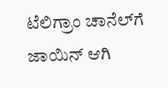ಟೆಲಿಗ್ರಾಂ ಚಾನೆಲ್‌ಗೆ ಜಾಯಿನ್‌ ಆಗಿ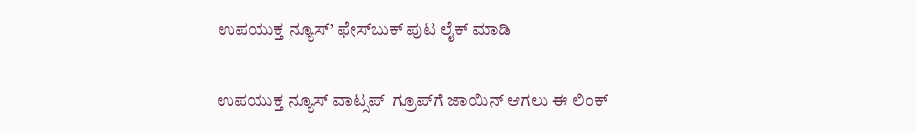ಉಪಯುಕ್ತ ನ್ಯೂಸ್‌’ ಫೇಸ್‌ಬುಕ್ ಪುಟ ಲೈಕ್ ಮಾಡಿ

ಉಪಯುಕ್ತ ನ್ಯೂಸ್‌ ವಾಟ್ಸಪ್‌  ಗ್ರೂಪ್‌ಗೆ ಜಾಯಿನ್ ಆಗಲು ಈ ಲಿಂಕ್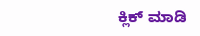ಕ್ಲಿಕ್ ಮಾಡಿ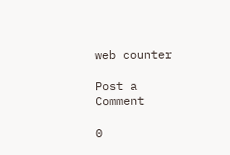web counter

Post a Comment

0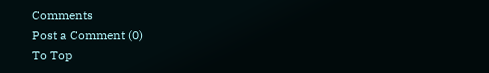Comments
Post a Comment (0)
To Top